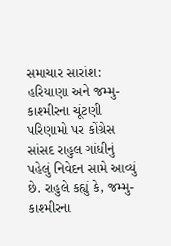સમાચાર સારાંશ: હરિયાણા અને જમ્મુ-કાશ્મીરના ચૂંટણી પરિણામો પર કોંગ્રેસ સાંસદ રાહુલ ગાંધીનું પહેલું નિવેદન સામે આવ્યું છે. રાહુલે કહ્યું કે, જમ્મુ-કાશ્મીરના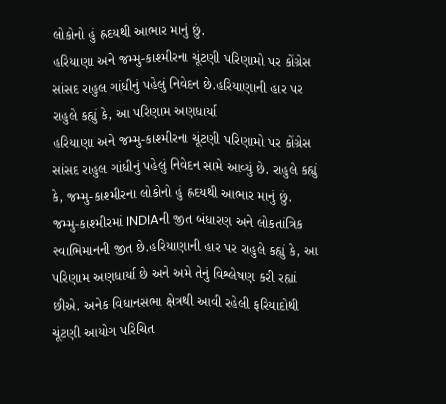લોકોનો હું હ્રદયથી આભાર માનું છું.
હરિયાણા અને જમ્મુ-કાશ્મીરના ચૂંટણી પરિણામો પર કોંગ્રેસ સાંસદ રાહુલ ગાંધીનું પહેલું નિવેદન છે.હરિયાણાની હાર પર રાહુલે કહ્યું કે, આ પરિણામ અણધાર્યા
હરિયાણા અને જમ્મુ-કાશ્મીરના ચૂંટણી પરિણામો પર કોંગ્રેસ સાંસદ રાહુલ ગાંધીનું પહેલું નિવેદન સામે આવ્યું છે. રાહુલે કહ્યું કે, જમ્મુ-કાશ્મીરના લોકોનો હું હ્રદયથી આભાર માનું છું.
જમ્મુ-કાશ્મીરમાં INDIAની જીત બંધારણ અને લોકતાંત્રિક સ્વાભિમાનની જીત છે.હરિયાણાની હાર પર રાહુલે કહ્યું કે, આ પરિણામ અણધાર્યા છે અને અમે તેનું વિશ્લેષણ કરી રહ્યાં છીએ. અનેક વિધાનસભા ક્ષેત્રથી આવી રહેલી ફરિયાદોથી ચૂંટણી આયોગ પરિચિત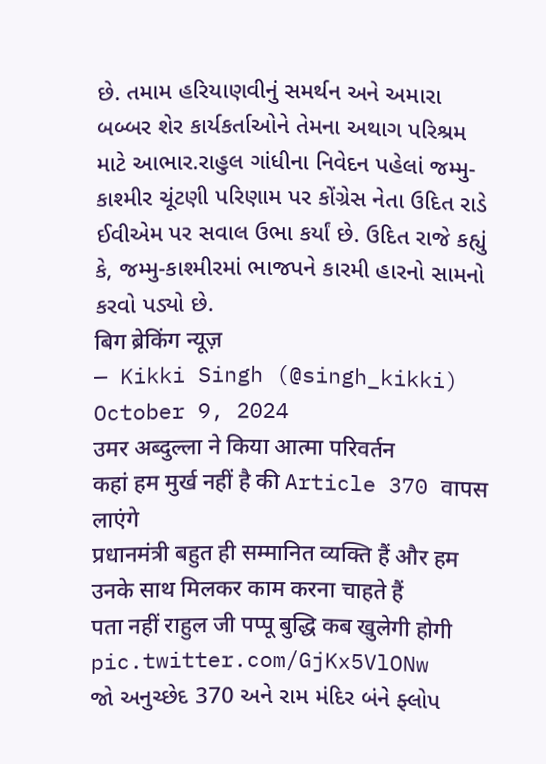છે. તમામ હરિયાણવીનું સમર્થન અને અમારા બબ્બર શેર કાર્યકર્તાઓને તેમના અથાગ પરિશ્રમ માટે આભાર.રાહુલ ગાંધીના નિવેદન પહેલાં જમ્મુ-કાશ્મીર ચૂંટણી પરિણામ પર કોંગ્રેસ નેતા ઉદિત રાડે ઈવીએમ પર સવાલ ઉભા કર્યાં છે. ઉદિત રાજે કહ્યું કે, જમ્મુ-કાશ્મીરમાં ભાજપને કારમી હારનો સામનો કરવો પડ્યો છે.
बिग ब्रेकिंग न्यूज़
— Kikki Singh (@singh_kikki) October 9, 2024
उमर अब्दुल्ला ने किया आत्मा परिवर्तन
कहां हम मुर्ख नहीं है की Article 370 वापस लाएंगे
प्रधानमंत्री बहुत ही सम्मानित व्यक्ति हैं और हम उनके साथ मिलकर काम करना चाहते हैं
पता नहीं राहुल जी पप्पू बुद्धि कब खुलेगी होगी pic.twitter.com/GjKx5VlONw
જો અનુચ્છેદ 370 અને રામ મંદિર બંને ફ્લોપ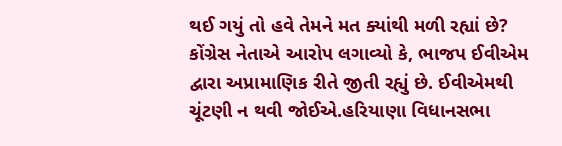થઈ ગયું તો હવે તેમને મત ક્યાંથી મળી રહ્યાં છે? કોંગ્રેસ નેતાએ આરોપ લગાવ્યો કે, ભાજપ ઈવીએમ દ્વારા અપ્રામાણિક રીતે જીતી રહ્યું છે. ઈવીએમથી ચૂંટણી ન થવી જોઈએ.હરિયાણા વિધાનસભા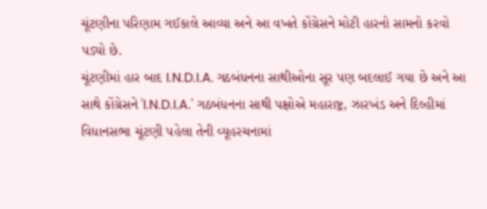ચૂંટણીના પરિણામ ગઈકાલે આવ્યા અને આ વખતે કોંગ્રેસને મોટી હારનો સામનો કરવો પડ્યો છે.
ચૂંટણીમાં હાર બાદ I.N.D.I.A. ગઠબંધનના સાથીઓના સૂર પણ બદલાઈ ગયા છે અને આ સાથે કોંગ્રેસને 'I.N.D.I.A.' ગઠબંધનના સાથી પક્ષોએ મહારાષ્ટ્ર, ઝારખંડ અને દિલ્હીમાં વિધાનસભા ચૂંટણી પહેલા તેની વ્યૂહરચનામાં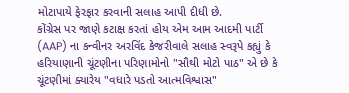મોટાપાયે ફેરફાર કરવાની સલાહ આપી દીધી છે.
કોંગ્રેસ પર જાણે કટાક્ષ કરતાં હોય એમ આમ આદમી પાર્ટી (AAP) ના કન્વીનર અરવિંદ કેજરીવાલે સલાહ સ્વરૂપે કહ્યું કે હરિયાણાની ચૂંટણીના પરિણામોનો "સૌથી મોટો પાઠ" એ છે કે ચૂંટણીમાં ક્યારેય "વધારે પડતો આત્મવિશ્વાસ"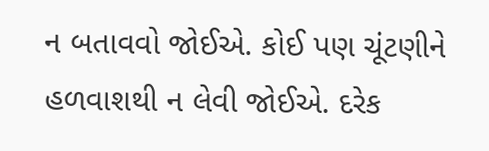ન બતાવવો જોઈએ. કોઈ પણ ચૂંટણીને હળવાશથી ન લેવી જોઈએ. દરેક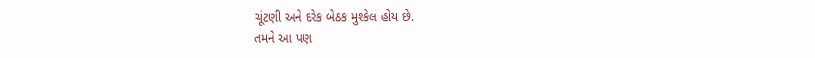ચૂંટણી અને દરેક બેઠક મુશ્કેલ હોય છે.
તમને આ પણ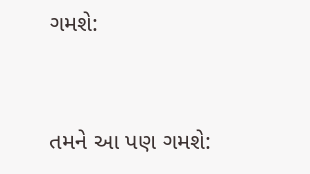ગમશે:


તમને આ પણ ગમશે: